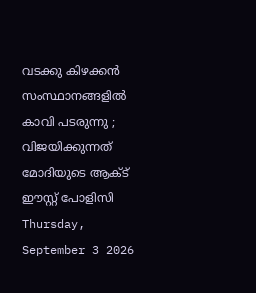വടക്കു കിഴക്കൻ സംസ്ഥാനങ്ങളിൽ കാവി പടരുന്നു ; വിജയിക്കുന്നത് മോദിയുടെ ആക്ട് ഈസ്റ്റ് പോളിസി
Thursday, September 3 2026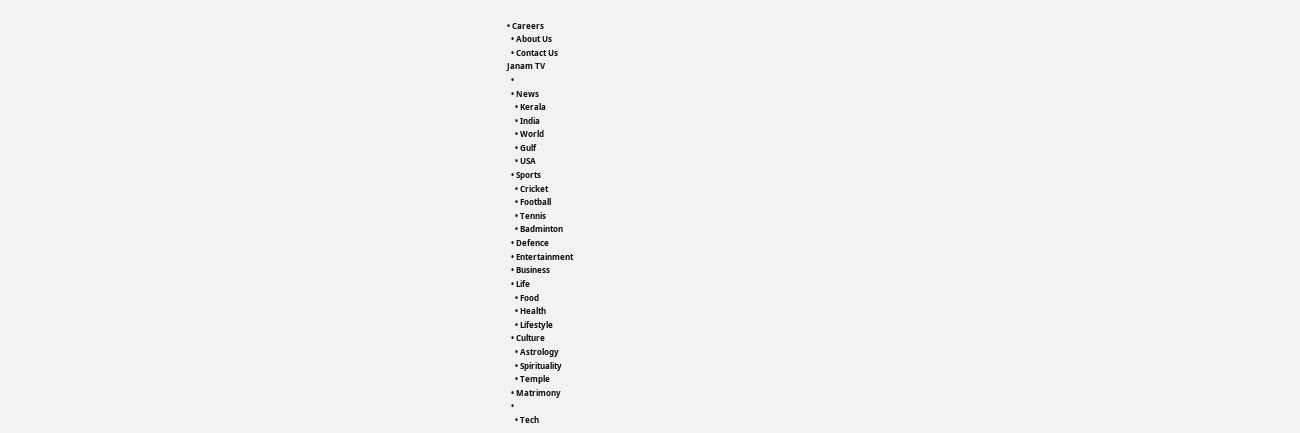• Careers
  • About Us
  • Contact Us
Janam TV
  •
  • News
    • Kerala
    • India
    • World
    • Gulf
    • USA
  • Sports
    • Cricket
    • Football
    • Tennis
    • Badminton
  • Defence
  • Entertainment
  • Business
  • Life
    • Food
    • Health
    • Lifestyle
  • Culture
    • Astrology
    • Spirituality
    • Temple
  • Matrimony
  •
    • Tech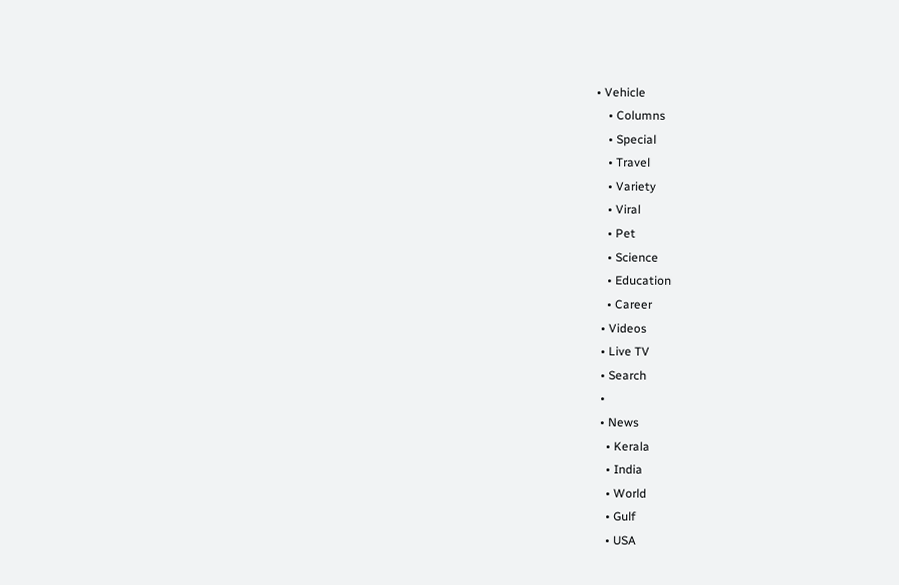• Vehicle
    • Columns
    • Special
    • Travel
    • Variety
    • Viral
    • Pet
    • Science
    • Education
    • Career
  • Videos
  • Live TV
  • Search
  •
  • News
    • Kerala
    • India
    • World
    • Gulf
    • USA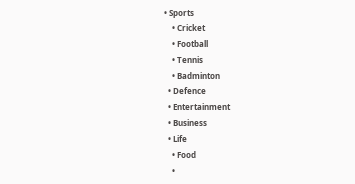• Sports
    • Cricket
    • Football
    • Tennis
    • Badminton
  • Defence
  • Entertainment
  • Business
  • Life
    • Food
    •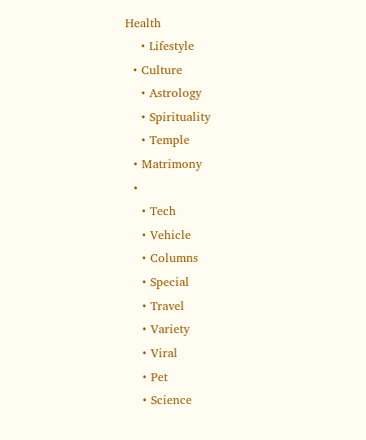Health
    • Lifestyle
  • Culture
    • Astrology
    • Spirituality
    • Temple
  • Matrimony
  •
    • Tech
    • Vehicle
    • Columns
    • Special
    • Travel
    • Variety
    • Viral
    • Pet
    • Science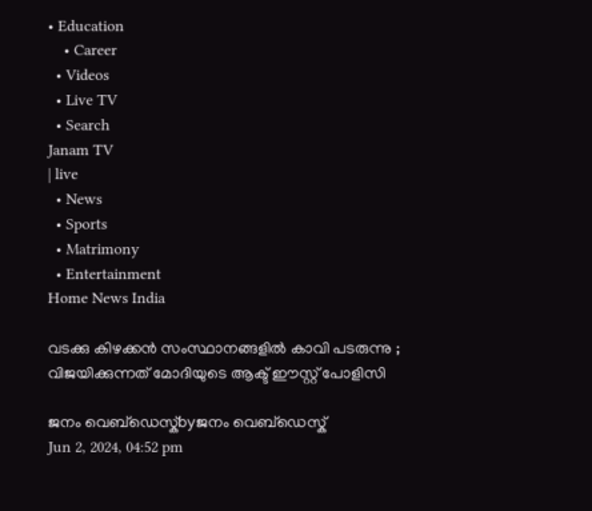• Education
    • Career
  • Videos
  • Live TV
  • Search
Janam TV
| live
  • News
  • Sports
  • Matrimony
  • Entertainment
Home News India

വടക്കു കിഴക്കൻ സംസ്ഥാനങ്ങളിൽ കാവി പടരുന്നു ; വിജയിക്കുന്നത് മോദിയുടെ ആക്ട് ഈസ്റ്റ് പോളിസി

ജനം വെബ്‌ഡെസ്ക്byജനം വെബ്‌ഡെസ്ക്
Jun 2, 2024, 04:52 pm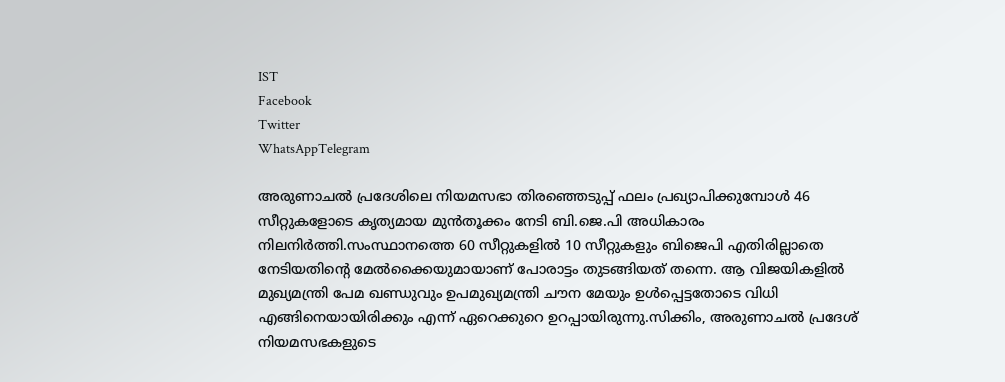IST
Facebook
Twitter
WhatsAppTelegram

അരുണാചൽ പ്രദേശിലെ നിയമസഭാ തിരഞ്ഞെടുപ്പ് ഫലം പ്രഖ്യാപിക്കുമ്പോൾ 46 സീറ്റുകളോടെ കൃത്യമായ മുൻതൂക്കം നേടി ബി.ജെ.പി അധികാരം നിലനിർത്തി.സംസ്ഥാനത്തെ 60 സീറ്റുകളിൽ 10 സീറ്റുകളും ബിജെപി എതിരില്ലാതെ നേടിയതിന്റെ മേൽക്കൈയുമായാണ് പോരാട്ടം തുടങ്ങിയത് തന്നെ. ആ വിജയികളിൽ മുഖ്യമന്ത്രി പേമ ഖണ്ഡുവും ഉപമുഖ്യമന്ത്രി ചൗന മേയും ഉൾപ്പെട്ടതോടെ വിധി എങ്ങിനെയായിരിക്കും എന്ന് ഏറെക്കുറെ ഉറപ്പായിരുന്നു.സിക്കിം, അരുണാചല്‍ പ്രദേശ് നിയമസഭകളുടെ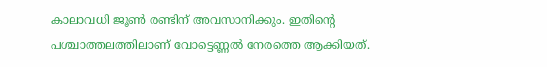കാലാവധി ജൂണ്‍ രണ്ടിന് അവസാനിക്കും. ഇതിന്റെ പശ്ചാത്തലത്തിലാണ് വോട്ടെണ്ണൽ നേരത്തെ ആക്കിയത്.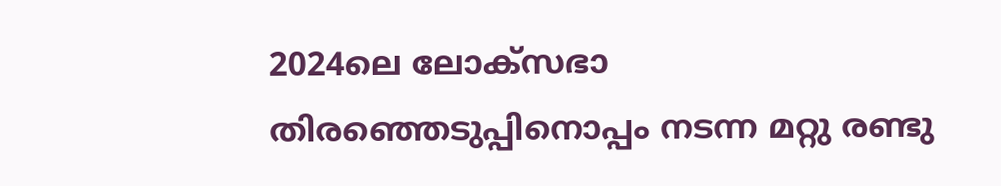2024ലെ ലോക്‌സഭാ തിരഞ്ഞെടുപ്പിനൊപ്പം നടന്ന മറ്റു രണ്ടു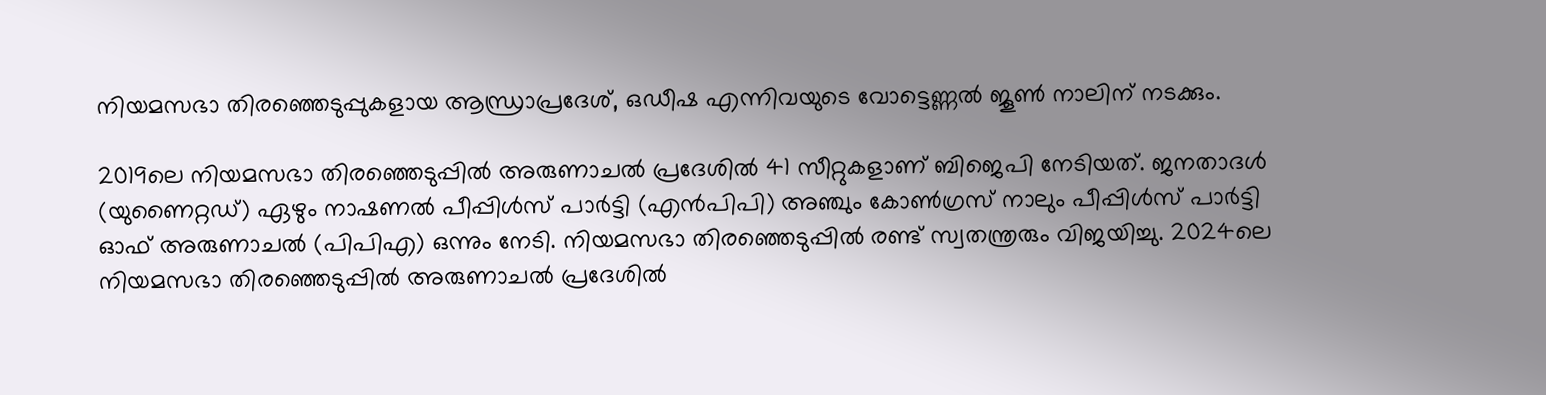നിയമസഭാ തിരഞ്ഞെടുപ്പുകളായ ആന്ധ്രാപ്രദേശ്, ഒഡീഷ എന്നിവയുടെ വോട്ടെണ്ണൽ ജൂൺ നാലിന് നടക്കും.

2019ലെ നിയമസഭാ തിരഞ്ഞെടുപ്പിൽ അരുണാചൽ പ്രദേശിൽ 41 സീറ്റുകളാണ് ബിജെപി നേടിയത്. ജനതാദൾ (യുണൈറ്റഡ്) ഏഴും നാഷണൽ പീപ്പിൾസ് പാർട്ടി (എൻപിപി) അഞ്ചും കോൺഗ്രസ് നാലും പീപ്പിൾസ് പാർട്ടി ഓഫ് അരുണാചൽ (പിപിഎ) ഒന്നും നേടി. നിയമസഭാ തിരഞ്ഞെടുപ്പിൽ രണ്ട് സ്വതന്ത്രരും വിജയിച്ചു. 2024ലെ നിയമസഭാ തിരഞ്ഞെടുപ്പിൽ അരുണാചൽ പ്രദേശിൽ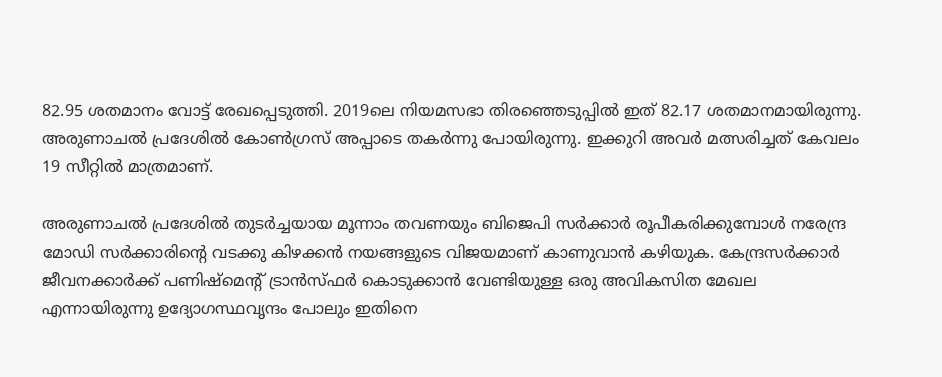82.95 ശതമാനം വോട്ട് രേഖപ്പെടുത്തി. 2019ലെ നിയമസഭാ തിരഞ്ഞെടുപ്പിൽ ഇത് 82.17 ശതമാനമായിരുന്നു. അരുണാചൽ പ്രദേശിൽ കോൺഗ്രസ് അപ്പാടെ തകർന്നു പോയിരുന്നു. ഇക്കുറി അവർ മത്സരിച്ചത് കേവലം 19 സീറ്റിൽ മാത്രമാണ്.

അരുണാചൽ പ്രദേശിൽ തുടർച്ചയായ മൂന്നാം തവണയും ബിജെപി സർക്കാർ രൂപീകരിക്കുമ്പോൾ നരേന്ദ്ര മോഡി സർക്കാരിന്റെ വടക്കു കിഴക്കൻ നയങ്ങളുടെ വിജയമാണ് കാണുവാൻ കഴിയുക. കേന്ദ്രസർക്കാർ ജീവനക്കാർക്ക് പണിഷ്മെന്റ് ട്രാൻസ്ഫർ കൊടുക്കാൻ വേണ്ടിയുള്ള ഒരു അവികസിത മേഖല എന്നായിരുന്നു ഉദ്യോഗസ്ഥവൃന്ദം പോലും ഇതിനെ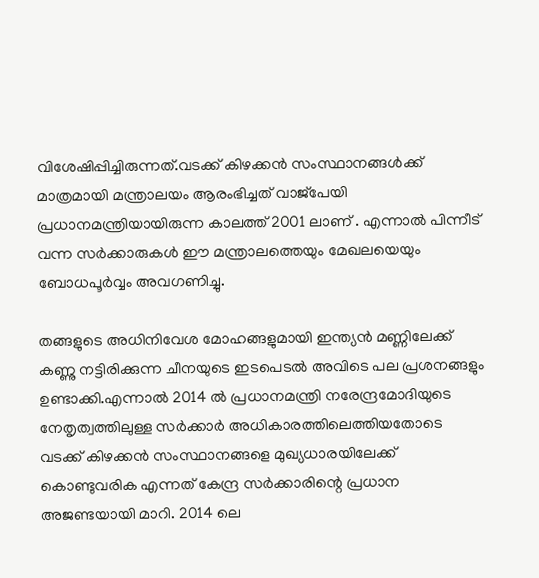വിശേഷിപ്പിച്ചിരുന്നത്.വടക്ക് കിഴക്കൻ സംസ്ഥാനങ്ങൾക്ക് മാത്രമായി മന്ത്രാലയം ആരംഭിച്ചത് വാജ്‌പേയി പ്രധാനമന്ത്രിയായിരുന്ന കാലത്ത് 2001 ലാണ് . എന്നാൽ പിന്നീട് വന്ന സർക്കാരുകൾ ഈ മന്ത്രാലത്തെയും മേഖലയെയും ബോധപൂർവ്വം അവഗണിച്ചു.

തങ്ങളുടെ അധിനിവേശ മോഹങ്ങളുമായി ഇന്ത്യൻ മണ്ണിലേക്ക് കണ്ണു നട്ടിരിക്കുന്ന ചീനയുടെ ഇടപെടൽ അവിടെ പല പ്രശനങ്ങളും ഉണ്ടാക്കി.എന്നാൽ 2014 ൽ പ്രധാനമന്ത്രി നരേന്ദ്രമോദിയുടെ നേതൃത്വത്തിലുള്ള സർക്കാർ അധികാരത്തിലെത്തിയതോടെ വടക്ക് കിഴക്കൻ സംസ്ഥാനങ്ങളെ മുഖ്യധാരയിലേക്ക് കൊണ്ടുവരിക എന്നത് കേന്ദ്ര സർക്കാരിന്റെ പ്രധാന അജണ്ടയായി മാറി. 2014 ലെ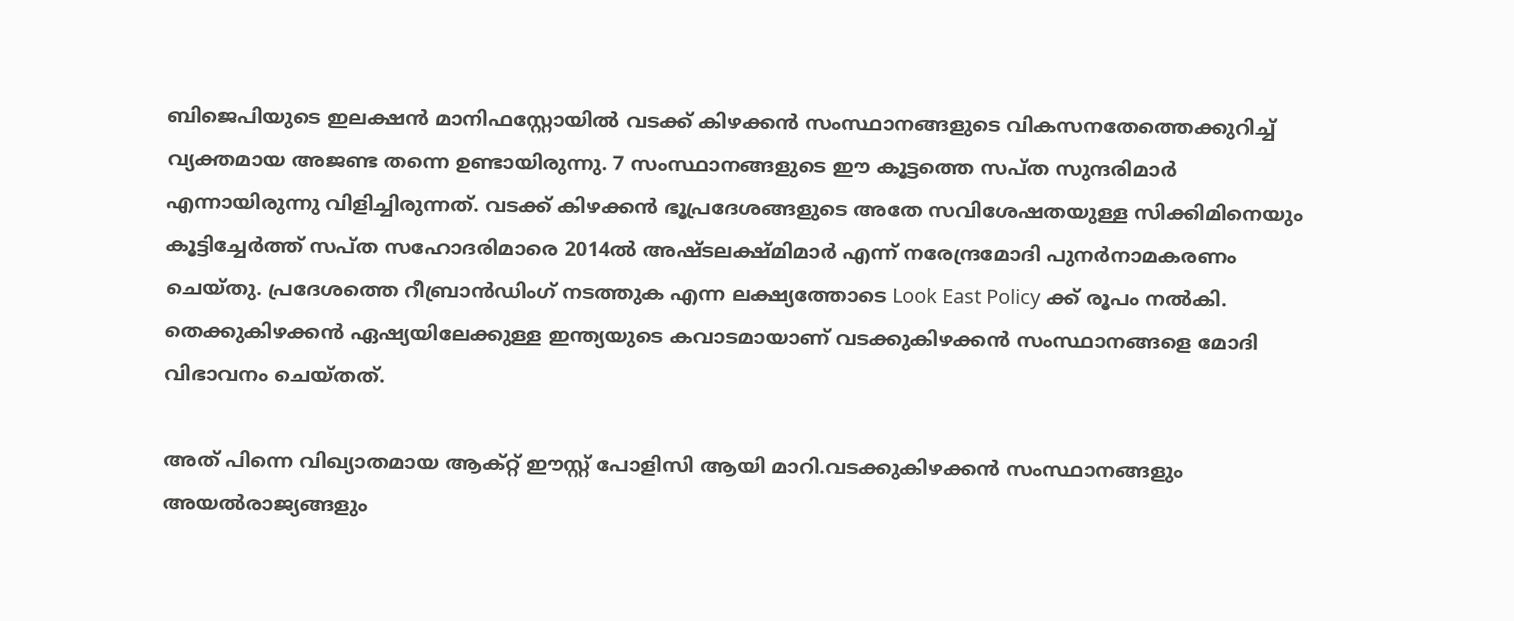ബിജെപിയുടെ ഇലക്ഷൻ മാനിഫസ്റ്റോയിൽ വടക്ക് കിഴക്കൻ സംസ്ഥാനങ്ങളുടെ വികസനതേത്തെക്കുറിച്ച് വ്യക്തമായ അജണ്ട തന്നെ ഉണ്ടായിരുന്നു. 7 സംസ്ഥാനങ്ങളുടെ ഈ കൂട്ടത്തെ സപ്ത സുന്ദരിമാർ എന്നായിരുന്നു വിളിച്ചിരുന്നത്. വടക്ക് കിഴക്കൻ ഭൂപ്രദേശങ്ങളുടെ അതേ സവിശേഷതയുള്ള സിക്കിമിനെയും കൂട്ടിച്ചേർത്ത് സപ്ത സഹോദരിമാരെ 2014ൽ അഷ്ടലക്ഷ്മിമാർ എന്ന് നരേന്ദ്രമോദി പുനർനാമകരണം ചെയ്തു. പ്രദേശത്തെ റീബ്രാൻഡിംഗ് നടത്തുക എന്ന ലക്ഷ്യത്തോടെ Look East Policy ക്ക് രൂപം നൽകി. തെക്കുകിഴക്കൻ ഏഷ്യയിലേക്കുള്ള ഇന്ത്യയുടെ കവാടമായാണ് വടക്കുകിഴക്കൻ സംസ്ഥാനങ്ങളെ മോദി വിഭാവനം ചെയ്തത്.

അത് പിന്നെ വിഖ്യാതമായ ആക്റ്റ് ഈസ്റ്റ് പോളിസി ആയി മാറി.വടക്കുകിഴക്കൻ സംസ്ഥാനങ്ങളും അയൽരാജ്യങ്ങളും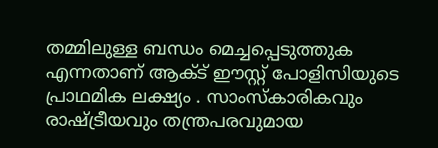തമ്മിലുള്ള ബന്ധം മെച്ചപ്പെടുത്തുക എന്നതാണ് ആക്ട് ഈസ്റ്റ് പോളിസിയുടെ പ്രാഥമിക ലക്ഷ്യം . സാംസ്കാരികവും രാഷ്‌ട്രീയവും തന്ത്രപരവുമായ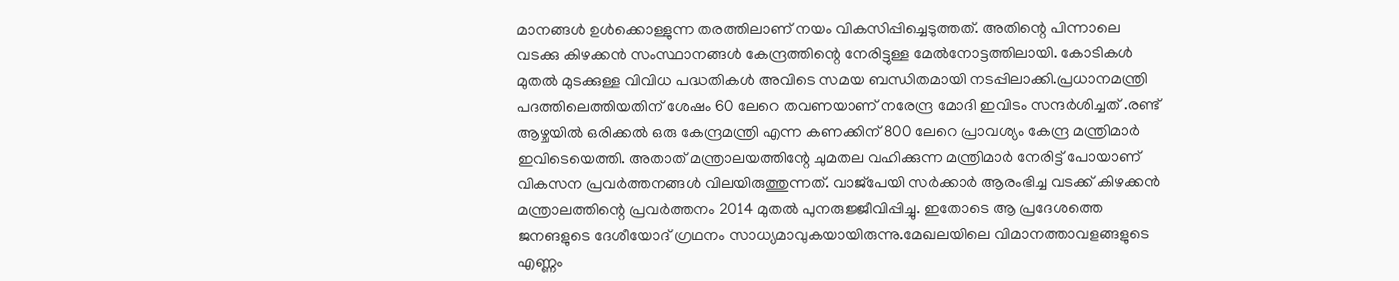മാനങ്ങൾ ഉൾക്കൊള്ളുന്ന തരത്തിലാണ് നയം വികസിപ്പിച്ചെടുത്തത്. അതിന്റെ പിന്നാലെ വടക്കു കിഴക്കൻ സംസ്ഥാനങ്ങൾ കേന്ദ്രത്തിന്റെ നേരിട്ടുള്ള മേൽനോട്ടത്തിലായി. കോടികൾ മുതൽ മുടക്കുള്ള വിവിധ പദ്ധതികൾ അവിടെ സമയ ബന്ധിതമായി നടപ്പിലാക്കി.പ്രധാനമന്ത്രി പദത്തിലെത്തിയതിന് ശേഷം 60 ലേറെ തവണയാണ് നരേന്ദ്ര മോദി ഇവിടം സന്ദർശിച്ചത് .രണ്ട് ആഴ്ചയിൽ ഒരിക്കൽ ഒരു കേന്ദ്രമന്ത്രി എന്ന കണക്കിന് 800 ലേറെ പ്രാവശ്യം കേന്ദ്ര മന്ത്രിമാർ ഇവിടെയെത്തി. അതാത് മന്ത്രാലയത്തിന്റേ ചുമതല വഹിക്കുന്ന മന്ത്രിമാർ നേരിട്ട് പോയാണ് വികസന പ്രവർത്തനങ്ങൾ വിലയിരുത്തുന്നത്. വാജ്പേയി സർക്കാർ ആരംഭിച്ച വടക്ക് കിഴക്കൻ മന്ത്രാലത്തിന്റെ പ്രവർത്തനം 2014 മുതൽ പുനരുജ്ജീവിപ്പിച്ചു. ഇതോടെ ആ പ്രദേശത്തെ ജനങളുടെ ദേശീയോദ് ഗ്രഥനം സാധ്യമാവുകയായിരുന്നു.മേഖലയിലെ വിമാനത്താവളങ്ങളുടെ എണ്ണം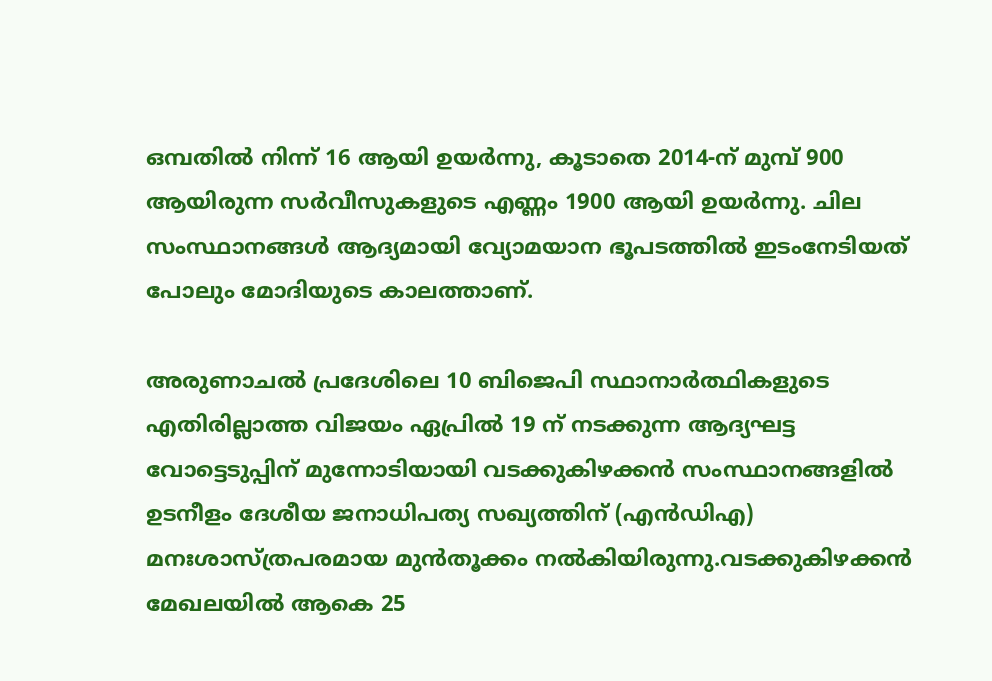ഒമ്പതിൽ നിന്ന് 16 ആയി ഉയർന്നു, കൂടാതെ 2014-ന് മുമ്പ് 900 ആയിരുന്ന സർവീസുകളുടെ എണ്ണം 1900 ആയി ഉയർന്നു. ചില സംസ്ഥാനങ്ങൾ ആദ്യമായി വ്യോമയാന ഭൂപടത്തിൽ ഇടംനേടിയത് പോലും മോദിയുടെ കാലത്താണ്.

അരുണാചൽ പ്രദേശിലെ 10 ബിജെപി സ്ഥാനാർത്ഥികളുടെ എതിരില്ലാത്ത വിജയം ഏപ്രിൽ 19 ന് നടക്കുന്ന ആദ്യഘട്ട വോട്ടെടുപ്പിന് മുന്നോടിയായി വടക്കുകിഴക്കൻ സംസ്ഥാനങ്ങളിൽ ഉടനീളം ദേശീയ ജനാധിപത്യ സഖ്യത്തിന് (എൻഡിഎ) മനഃശാസ്ത്രപരമായ മുൻതൂക്കം നൽകിയിരുന്നു.വടക്കുകിഴക്കൻ മേഖലയിൽ ആകെ 25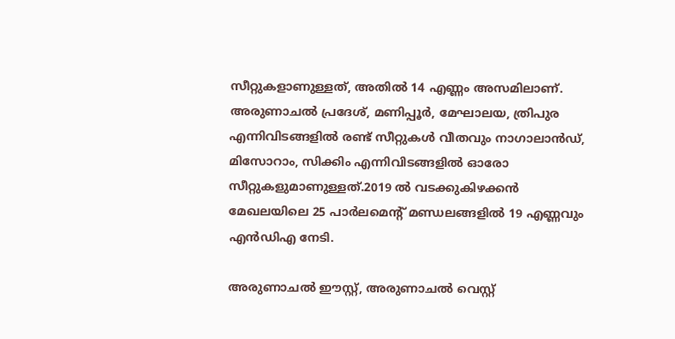സീറ്റുകളാണുള്ളത്, അതിൽ 14 എണ്ണം അസമിലാണ്. അരുണാചൽ പ്രദേശ്, മണിപ്പൂർ, മേഘാലയ, ത്രിപുര എന്നിവിടങ്ങളിൽ രണ്ട് സീറ്റുകൾ വീതവും നാഗാലാൻഡ്, മിസോറാം, സിക്കിം എന്നിവിടങ്ങളിൽ ഓരോ സീറ്റുകളുമാണുള്ളത്.2019 ൽ വടക്കുകിഴക്കൻ മേഖലയിലെ 25 പാർലമെൻ്റ് മണ്ഡലങ്ങളിൽ 19 എണ്ണവും എൻഡിഎ നേടി.

അരുണാചൽ ഈസ്റ്റ്, അരുണാചൽ വെസ്റ്റ്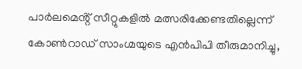പാർലമെൻ്റ് സീറ്റുകളിൽ മത്സരിക്കേണ്ടതില്ലെന്ന് കോൺറാഡ് സാംഗ്മയുടെ എൻപിപി തീരുമാനിച്ചു,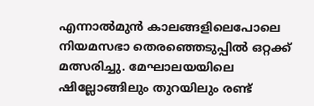എന്നാൽമുൻ കാലങ്ങളിലെപോലെ നിയമസഭാ തെരഞ്ഞെടുപ്പിൽ ഒറ്റക്ക് മത്സരിച്ചു. മേഘാലയയിലെ ഷില്ലോങ്ങിലും തുറയിലും രണ്ട്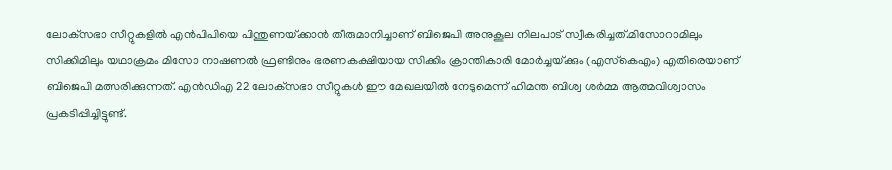ലോക്‌സഭാ സീറ്റുകളിൽ എൻപിപിയെ പിന്തുണയ്‌ക്കാൻ തീരുമാനിച്ചാണ് ബിജെപി അനുകൂല നിലപാട് സ്വീകരിച്ചത്.മിസോറാമിലും സിക്കിമിലും യഥാക്രമം മിസോ നാഷണൽ ഫ്രണ്ടിനും ഭരണകക്ഷിയായ സിക്കിം ക്രാന്തികാരി മോർച്ചയ്‌ക്കും (എസ്‌കെഎം) എതിരെയാണ് ബിജെപി മത്സരിക്കുന്നത്. എൻഡിഎ 22 ലോക്‌സഭാ സീറ്റുകൾ ഈ മേഖലയിൽ നേടുമെന്ന് ഹിമന്ത ബിശ്വ ശർമ്മ ആത്മവിശ്വാസം പ്രകടിപ്പിച്ചിട്ടുണ്ട്.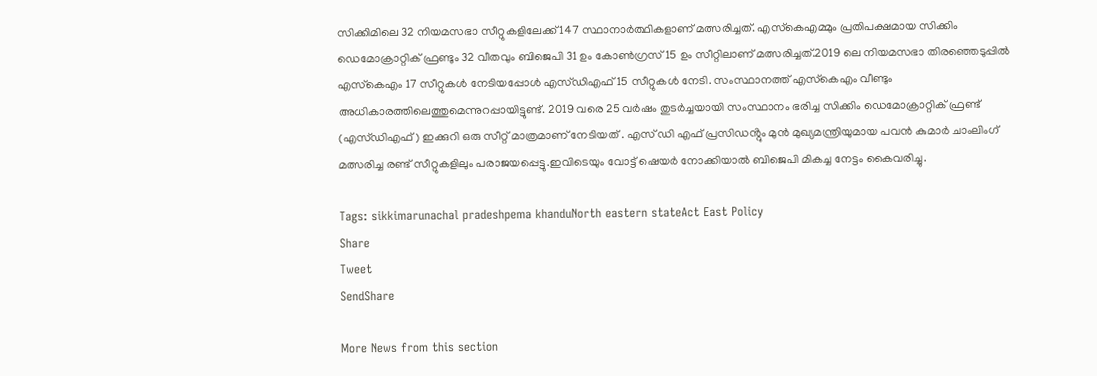സിക്കിമിലെ 32 നിയമസഭാ സീറ്റുകളിലേക്ക് 147 സ്ഥാനാർത്ഥികളാണ് മത്സരിച്ചത്. എസ്‌കെഎമ്മും പ്രതിപക്ഷമായ സിക്കിം ഡെമോക്രാറ്റിക് ഫ്രണ്ടും 32 വീതവും ബിജെപി 31 ഉം കോൺഗ്രസ് 15 ഉം സീറ്റിലാണ് മത്സരിച്ചത്.2019 ലെ നിയമസഭാ തിരഞ്ഞെടുപ്പിൽ എസ്‌കെഎം 17 സീറ്റുകൾ നേടിയപ്പോൾ എസ്ഡിഎഫ് 15 സീറ്റുകൾ നേടി. സംസ്ഥാനത്ത് എസ്‌കെഎം വീണ്ടും അധികാരത്തിലെത്തുമെന്നുറപ്പായിട്ടുണ്ട്. 2019 വരെ 25 വർഷം തുടർച്ചയായി സംസ്ഥാനം ഭരിച്ച സിക്കിം ഡെമോക്രാറ്റിക് ഫ്രണ്ട് (എസ്ഡിഎഫ്) ഇക്കുറി ഒരു സീറ്റ് മാത്രമാണ് നേടിയത് . എസ് ഡി എഫ് പ്രസിഡൻ്റും മുൻ മുഖ്യമന്ത്രിയുമായ പവൻ കുമാർ ചാംലിംഗ് മത്സരിച്ച രണ്ട് സീറ്റുകളിലും പരാജയപ്പെട്ടു.ഇവിടെയും വോട്ട് ഷെയർ നോക്കിയാൽ ബിജെപി മികച്ച നേട്ടം കൈവരിച്ചു.

Tags: sikkimarunachal pradeshpema khanduNorth eastern stateAct East Policy
Share
Tweet
SendShare

More News from this section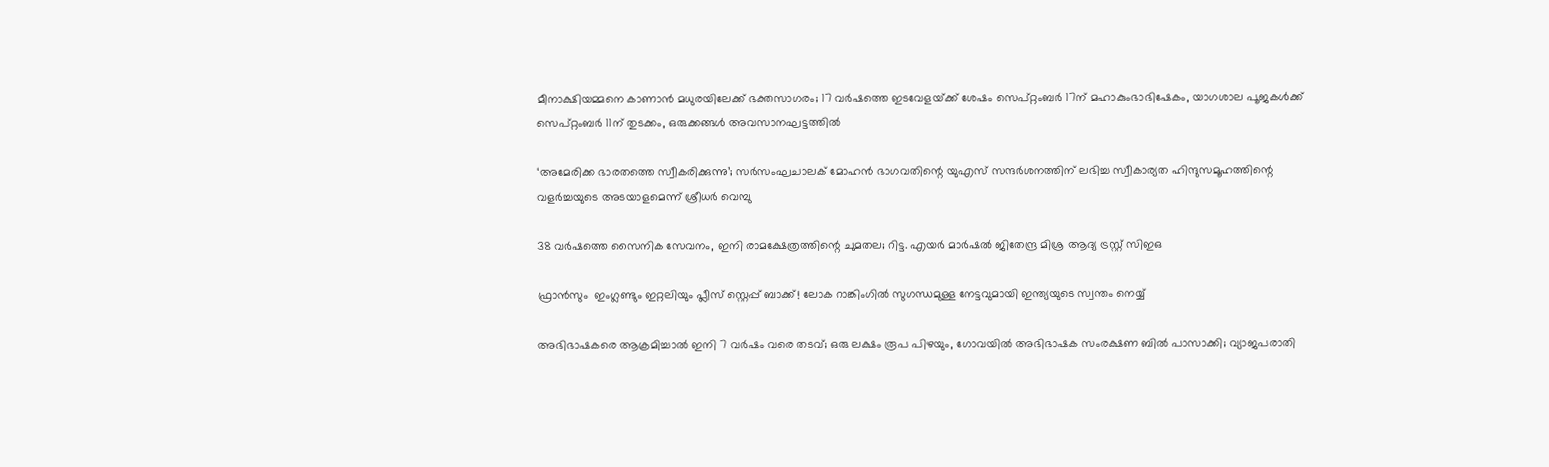മീനാക്ഷിയമ്മനെ കാണാൻ മധുരയിലേക്ക് ഭക്തസാഗരം; 17 വർഷത്തെ ഇടവേളയ്‌ക്ക് ശേഷം സെപ്റ്റംബർ 17ന് മഹാകുംഭാഭിഷേകം, യാഗശാല പൂജകൾക്ക് സെപ്റ്റംബർ 11ന് തുടക്കം, ഒരുക്കങ്ങൾ അവസാനഘട്ടത്തിൽ

‘അമേരിക്ക ഭാരതത്തെ സ്വീകരിക്കുന്നു’; സർസംഘചാലക് മോഹൻ ഭാഗവതിന്റെ യുഎസ് സന്ദർശനത്തിന് ലഭിച്ച സ്വീകാര്യത ഹിന്ദുസമൂഹത്തിന്റെ വളർച്ചയുടെ അടയാളമെന്ന് ശ്രീധർ വെമ്പു

38 വർഷത്തെ സൈനിക സേവനം, ഇനി രാമക്ഷേത്രത്തിന്റെ ചുമതല; റിട്ട. എയർ മാർഷൽ ജിതേന്ദ്ര മിശ്ര ആദ്യ ട്രസ്റ്റ് സിഇഒ

ഫ്രാൻസും  ഇംഗ്ലണ്ടും ഇറ്റലിയും പ്ലീസ് സ്റ്റെപ്പ് ബാക്ക്! ലോക റാങ്കിംഗിൽ സുഗന്ധമുള്ള നേട്ടവുമായി ഇന്ത്യയുടെ സ്വന്തം നെയ്യ്

അഭിഭാഷകരെ ആക്രമിച്ചാൽ ഇനി 7 വർഷം വരെ തടവ്; ഒരു ലക്ഷം രൂപ പിഴയും, ഗോവയിൽ അഭിഭാഷക സംരക്ഷണ ബിൽ പാസാക്കി; വ്യാജപരാതി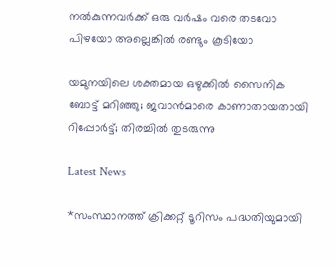നൽകുന്നവർക്ക് ഒരു വർഷം വരെ തടവോ പിഴയോ അല്ലെങ്കിൽ രണ്ടും കൂടിയോ

യമുനയിലെ ശക്തമായ ഒഴുക്കില്‍ സൈനിക ബോട്ട് മറിഞ്ഞു; ജവാന്‍മാരെ കാണാതായതായി റിപ്പോര്‍ട്ട്; തിരച്ചില്‍ തുടരുന്നു

Latest News

*സംസ്ഥാനത്ത് ക്രിക്കറ്റ് ടൂറിസം പദ്ധതിയുമായി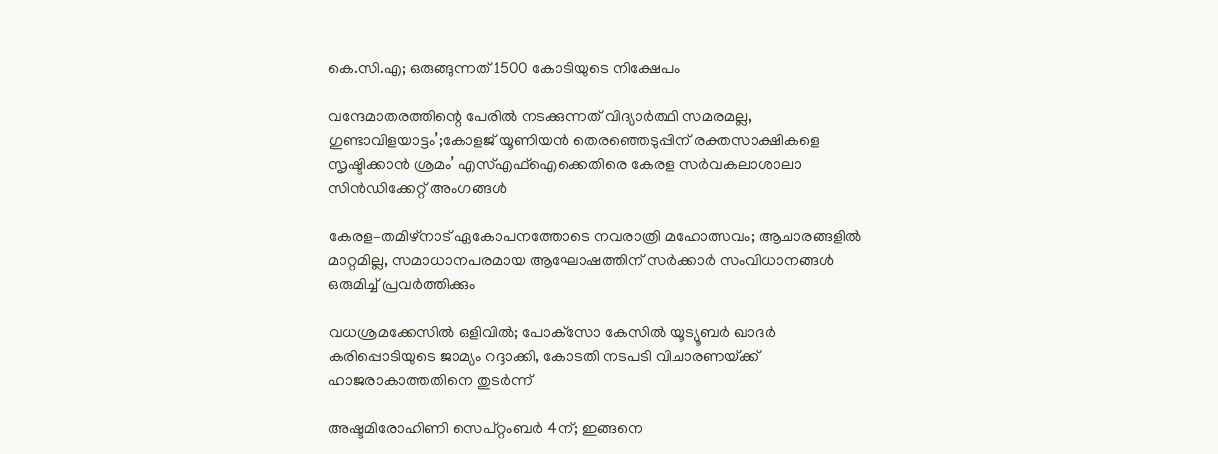കെ.സി.എ; ഒരുങ്ങുന്നത് 1500 കോടിയുടെ നിക്ഷേപം

വന്ദേമാതരത്തിന്റെ പേരിൽ നടക്കുന്നത് വിദ്യാർത്ഥി സമരമല്ല, ഗുണ്ടാവിളയാട്ടം’;കോളജ് യൂണിയൻ തെരഞ്ഞെടുപ്പിന് രക്തസാക്ഷികളെ സൃഷ്ടിക്കാൻ ശ്രമം’ എസ്‌എഫ്‌ഐക്കെതിരെ കേരള സർവകലാശാലാ സിൻഡിക്കേറ്റ് അംഗങ്ങൾ

കേരള–തമിഴ്നാട് ഏകോപനത്തോടെ നവരാത്രി മഹോത്സവം; ആചാരങ്ങളിൽ മാറ്റമില്ല, സമാധാനപരമായ ആഘോഷത്തിന് സർക്കാർ സംവിധാനങ്ങൾ ഒരുമിച്ച് പ്രവർത്തിക്കും

വധശ്രമക്കേസിൽ ഒളിവിൽ; പോക്‌സോ കേസിൽ യൂട്യൂബർ ഖാദർ കരിപ്പൊടിയുടെ ജാമ്യം റദ്ദാക്കി, കോടതി നടപടി വിചാരണയ്‌ക്ക് ഹാജരാകാത്തതിനെ തുടർന്ന്

അഷ്ടമിരോഹിണി സെപ്റ്റംബർ 4ന്; ഇങ്ങനെ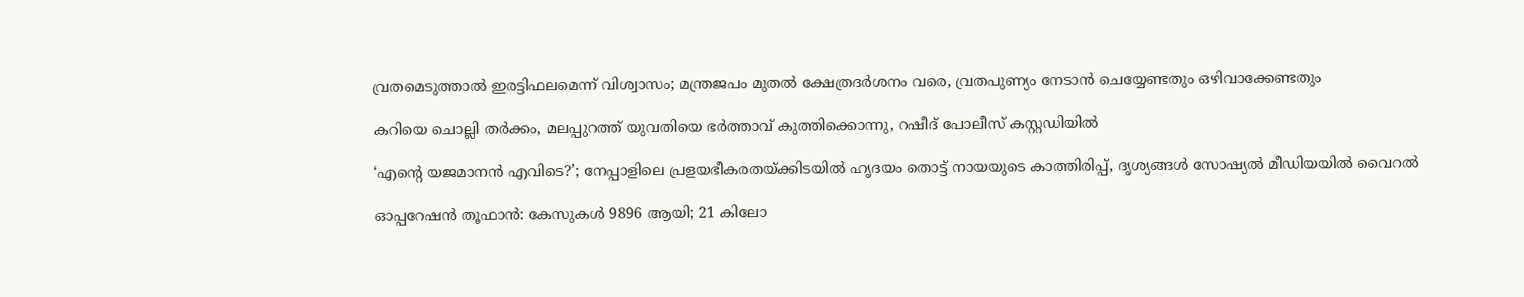വ്രതമെടുത്താൽ ഇരട്ടിഫലമെന്ന് വിശ്വാസം; മന്ത്രജപം മുതൽ ക്ഷേത്രദർശനം വരെ, വ്രതപുണ്യം നേടാൻ ചെയ്യേണ്ടതും ഒഴിവാക്കേണ്ടതും

കറിയെ ചൊല്ലി തർക്കം, മലപ്പുറത്ത് യുവതിയെ ഭർത്താവ് കുത്തിക്കൊന്നു, റഷീദ് പോലീസ് കസ്റ്റഡിയിൽ

‘എന്റെ യജമാനൻ എവിടെ?’; നേപ്പാളിലെ പ്രളയഭീകരതയ്‌ക്കിടയിൽ ഹൃദയം തൊട്ട് നായയുടെ കാത്തിരിപ്പ്, ദൃശ്യങ്ങൾ സോഷ്യൽ മീഡിയയിൽ വൈറൽ

ഓപ്പറേഷൻ തൂഫാൻ: കേസുകൾ 9896 ആയി; 21 കിലോ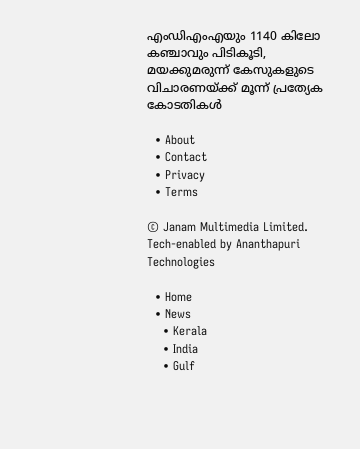എംഡിഎംഎയും 1140 കിലോ കഞ്ചാവും പിടികൂടി, മയക്കുമരുന്ന് കേസുകളുടെ വിചാരണയ്‌ക്ക് മൂന്ന് പ്രത്യേക കോടതികൾ

  • About
  • Contact
  • Privacy
  • Terms

© Janam Multimedia Limited.
Tech-enabled by Ananthapuri Technologies

  • Home
  • News
    • Kerala
    • India
    • Gulf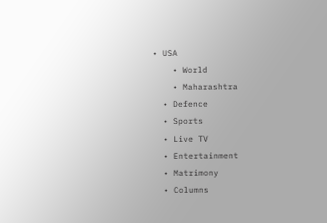• USA
    • World
    • Maharashtra
  • Defence
  • Sports
  • Live TV
  • Entertainment
  • Matrimony
  • Columns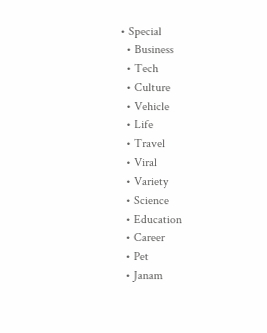• Special
  • Business
  • Tech
  • Culture
  • Vehicle
  • Life
  • Travel
  • Viral
  • Variety
  • Science
  • Education
  • Career
  • Pet
  • Janam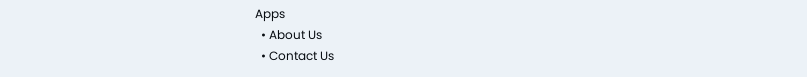Apps
  • About Us
  • Contact Us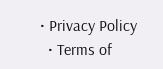• Privacy Policy
  • Terms of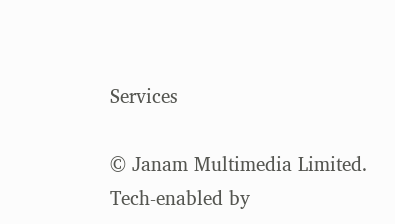Services

© Janam Multimedia Limited.
Tech-enabled by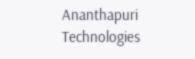Ananthapuri Technologies